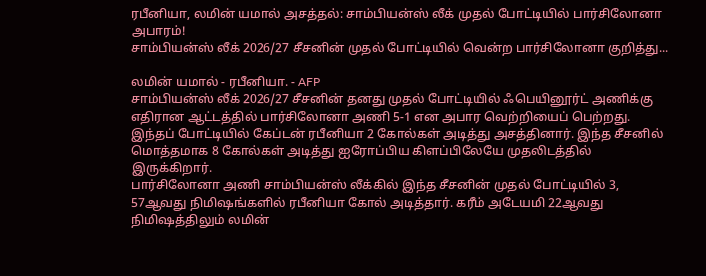ரபீனியா, லமின் யமால் அசத்தல்: சாம்பியன்ஸ் லீக் முதல் போட்டியில் பார்சிலோனா அபாரம்!
சாம்பியன்ஸ் லீக் 2026/27 சீசனின் முதல் போட்டியில் வென்ற பார்சிலோனா குறித்து...

லமின் யமால் - ரபீனியா. - AFP
சாம்பியன்ஸ் லீக் 2026/27 சீசனின் தனது முதல் போட்டியில் ஃபெயினூர்ட் அணிக்கு எதிரான ஆட்டத்தில் பார்சிலோனா அணி 5-1 என அபார வெற்றியைப் பெற்றது.
இந்தப் போட்டியில் கேப்டன் ரபீனியா 2 கோல்கள் அடித்து அசத்தினார். இந்த சீசனில் மொத்தமாக 8 கோல்கள் அடித்து ஐரோப்பிய கிளப்பிலேயே முதலிடத்தில் இருக்கிறார்.
பார்சிலோனா அணி சாம்பியன்ஸ் லீக்கில் இந்த சீசனின் முதல் போட்டியில் 3, 57ஆவது நிமிஷங்களில் ரபீனியா கோல் அடித்தார். கரீம் அடேயமி 22ஆவது நிமிஷத்திலும் லமின்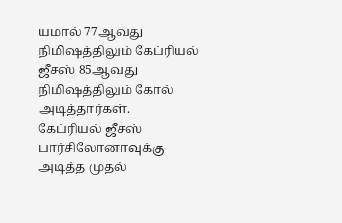யமால் 77ஆவது நிமிஷத்திலும் கேப்ரியல் ஜீசஸ் 85ஆவது நிமிஷத்திலும் கோல் அடித்தார்கள்.
கேப்ரியல் ஜீசஸ் பார்சிலோனாவுக்கு அடித்த முதல்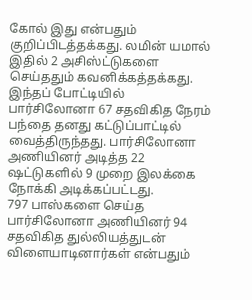கோல் இது என்பதும் குறிப்பிடத்தக்கது. லமின் யமால் இதில் 2 அசிஸ்ட்டுகளை செய்ததும் கவனிக்கத்தக்கது.
இந்தப் போட்டியில் பார்சிலோனா 67 சதவிகித நேரம் பந்தை தனது கட்டுப்பாட்டில் வைத்திருந்தது. பார்சிலோனா அணியினர் அடித்த 22 ஷட்டுகளில் 9 முறை இலக்கை நோக்கி அடிக்கப்பட்டது.
797 பாஸ்களை செய்த பார்சிலோனா அணியினர் 94 சதவிகித துல்லியத்துடன் விளையாடினார்கள் என்பதும்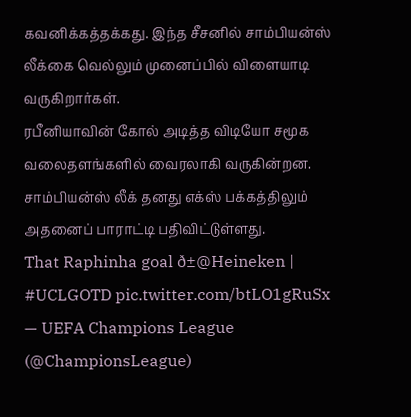கவனிக்கத்தக்கது. இந்த சீசனில் சாம்பியன்ஸ் லீக்கை வெல்லும் முனைப்பில் விளையாடி வருகிறார்கள்.
ரபீனியாவின் கோல் அடித்த விடியோ சமூக வலைதளங்களில் வைரலாகி வருகின்றன. சாம்பியன்ஸ் லீக் தனது எக்ஸ் பக்கத்திலும் அதனைப் பாராட்டி பதிவிட்டுள்ளது.
That Raphinha goal ð±@Heineken | #UCLGOTD pic.twitter.com/btLO1gRuSx
— UEFA Champions League (@ChampionsLeague)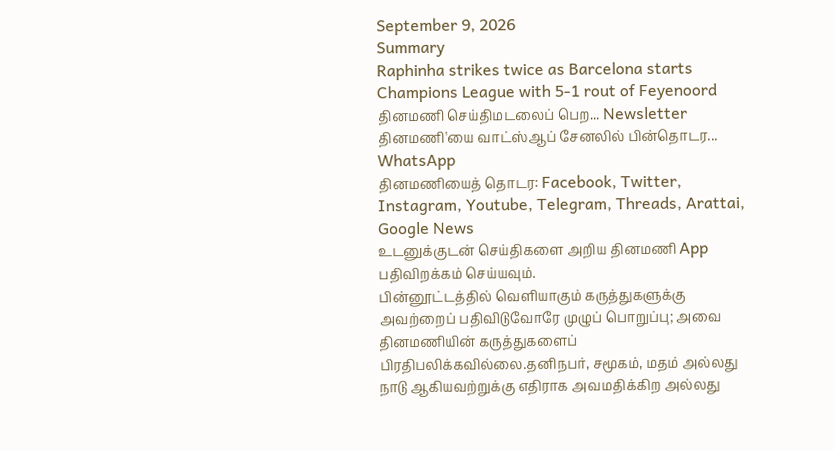September 9, 2026
Summary
Raphinha strikes twice as Barcelona starts Champions League with 5-1 rout of Feyenoord
தினமணி செய்திமடலைப் பெற... Newsletter
தினமணி'யை வாட்ஸ்ஆப் சேனலில் பின்தொடர... WhatsApp
தினமணியைத் தொடர: Facebook, Twitter, Instagram, Youtube, Telegram, Threads, Arattai, Google News
உடனுக்குடன் செய்திகளை அறிய தினமணி App பதிவிறக்கம் செய்யவும்.
பின்னூட்டத்தில் வெளியாகும் கருத்துகளுக்கு அவற்றைப் பதிவிடுவோரே முழுப் பொறுப்பு; அவை தினமணியின் கருத்துகளைப் பிரதிபலிக்கவில்லை.தனிநபர், சமூகம், மதம் அல்லது நாடு ஆகியவற்றுக்கு எதிராக அவமதிக்கிற அல்லது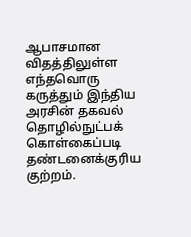ஆபாசமான விதத்திலுள்ள எந்தவொரு கருத்தும் இந்திய அரசின் தகவல் தொழில்நுட்பக் கொள்கைப்படி தண்டனைக்குரிய குற்றம்.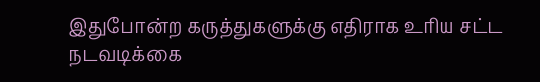இதுபோன்ற கருத்துகளுக்கு எதிராக உரிய சட்ட நடவடிக்கை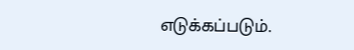எடுக்கப்படும்.